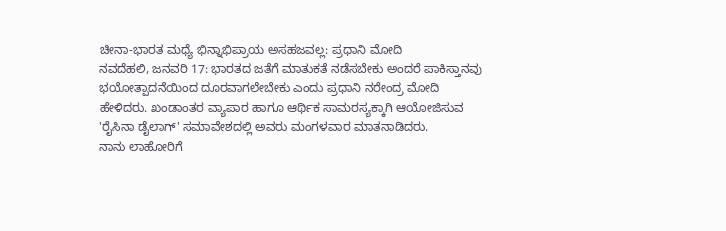ಚೀನಾ-ಭಾರತ ಮಧ್ಯೆ ಭಿನ್ನಾಭಿಪ್ರಾಯ ಅಸಹಜವಲ್ಲ: ಪ್ರಧಾನಿ ಮೋದಿ
ನವದೆಹಲಿ, ಜನವರಿ 17: ಭಾರತದ ಜತೆಗೆ ಮಾತುಕತೆ ನಡೆಸಬೇಕು ಅಂದರೆ ಪಾಕಿಸ್ತಾನವು ಭಯೋತ್ಪಾದನೆಯಿಂದ ದೂರವಾಗಲೇಬೇಕು ಎಂದು ಪ್ರಧಾನಿ ನರೇಂದ್ರ ಮೋದಿ ಹೇಳಿದರು. ಖಂಡಾಂತರ ವ್ಯಾಪಾರ ಹಾಗೂ ಆರ್ಥಿಕ ಸಾಮರಸ್ಯಕ್ಕಾಗಿ ಆಯೋಜಿಸುವ 'ರೈಸಿನಾ ಡೈಲಾಗ್' ಸಮಾವೇಶದಲ್ಲಿ ಅವರು ಮಂಗಳವಾರ ಮಾತನಾಡಿದರು.
ನಾನು ಲಾಹೋರಿಗೆ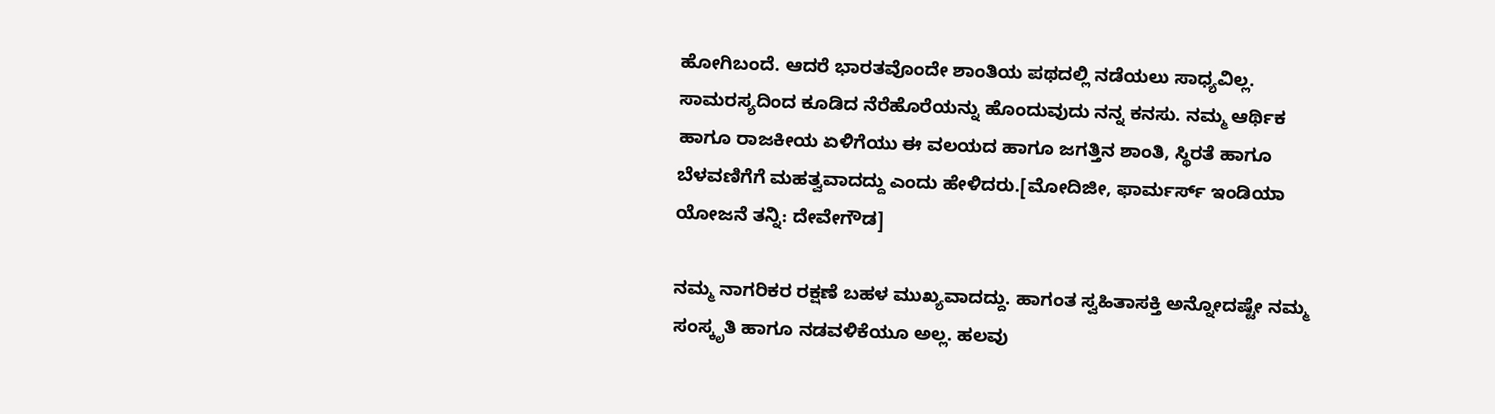ಹೋಗಿಬಂದೆ. ಆದರೆ ಭಾರತವೊಂದೇ ಶಾಂತಿಯ ಪಥದಲ್ಲಿ ನಡೆಯಲು ಸಾಧ್ಯವಿಲ್ಲ. ಸಾಮರಸ್ಯದಿಂದ ಕೂಡಿದ ನೆರೆಹೊರೆಯನ್ನು ಹೊಂದುವುದು ನನ್ನ ಕನಸು. ನಮ್ಮ ಆರ್ಥಿಕ ಹಾಗೂ ರಾಜಕೀಯ ಏಳಿಗೆಯು ಈ ವಲಯದ ಹಾಗೂ ಜಗತ್ತಿನ ಶಾಂತಿ, ಸ್ಥಿರತೆ ಹಾಗೂ ಬೆಳವಣಿಗೆಗೆ ಮಹತ್ವವಾದದ್ದು ಎಂದು ಹೇಳಿದರು.[ಮೋದಿಜೀ, ಫಾರ್ಮರ್ಸ್ ಇಂಡಿಯಾ ಯೋಜನೆ ತನ್ನಿ: ದೇವೇಗೌಡ]

ನಮ್ಮ ನಾಗರಿಕರ ರಕ್ಷಣೆ ಬಹಳ ಮುಖ್ಯವಾದದ್ದು. ಹಾಗಂತ ಸ್ವಹಿತಾಸಕ್ತಿ ಅನ್ನೋದಷ್ಟೇ ನಮ್ಮ ಸಂಸ್ಕೃತಿ ಹಾಗೂ ನಡವಳಿಕೆಯೂ ಅಲ್ಲ. ಹಲವು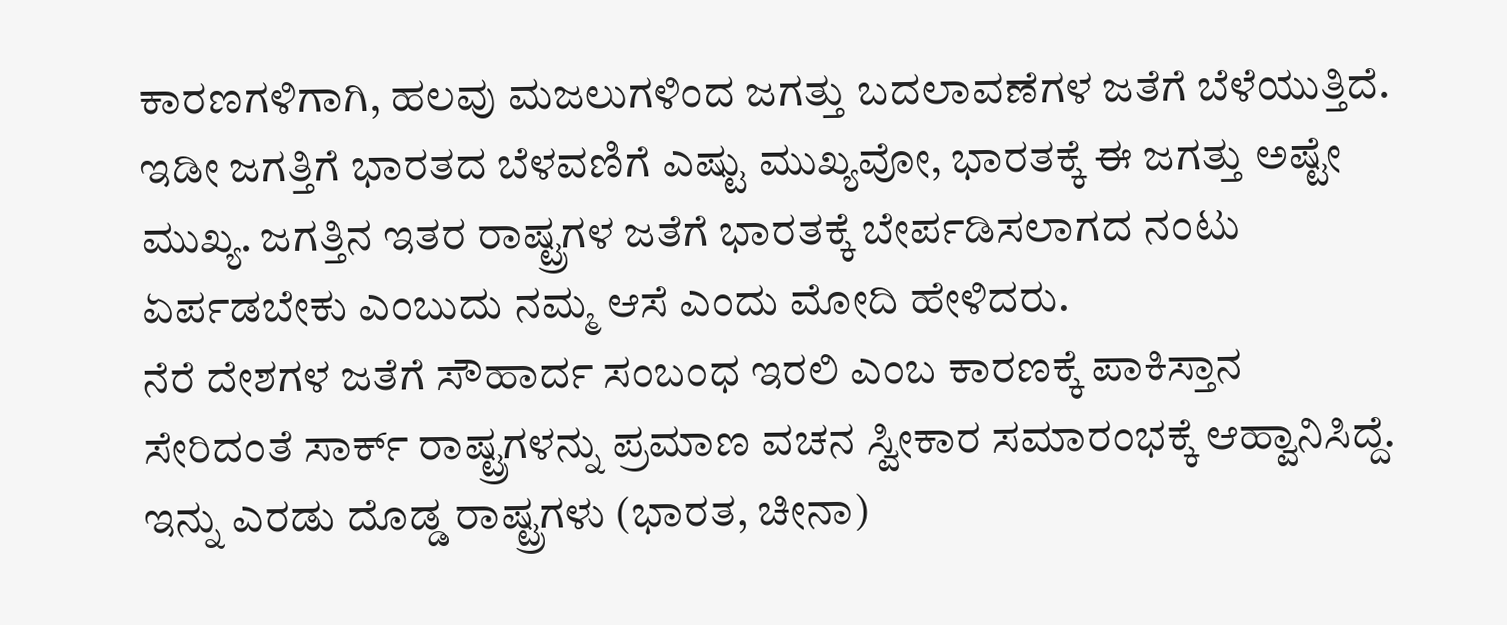ಕಾರಣಗಳಿಗಾಗಿ, ಹಲವು ಮಜಲುಗಳಿಂದ ಜಗತ್ತು ಬದಲಾವಣೆಗಳ ಜತೆಗೆ ಬೆಳೆಯುತ್ತಿದೆ. ಇಡೀ ಜಗತ್ತಿಗೆ ಭಾರತದ ಬೆಳವಣಿಗೆ ಎಷ್ಟು ಮುಖ್ಯವೋ, ಭಾರತಕ್ಕೆ ಈ ಜಗತ್ತು ಅಷ್ಟೇ ಮುಖ್ಯ. ಜಗತ್ತಿನ ಇತರ ರಾಷ್ಟ್ರಗಳ ಜತೆಗೆ ಭಾರತಕ್ಕೆ ಬೇರ್ಪಡಿಸಲಾಗದ ನಂಟು ಏರ್ಪಡಬೇಕು ಎಂಬುದು ನಮ್ಮ ಆಸೆ ಎಂದು ಮೋದಿ ಹೇಳಿದರು.
ನೆರೆ ದೇಶಗಳ ಜತೆಗೆ ಸೌಹಾರ್ದ ಸಂಬಂಧ ಇರಲಿ ಎಂಬ ಕಾರಣಕ್ಕೆ ಪಾಕಿಸ್ತಾನ ಸೇರಿದಂತೆ ಸಾರ್ಕ್ ರಾಷ್ಟ್ರಗಳನ್ನು ಪ್ರಮಾಣ ವಚನ ಸ್ವೀಕಾರ ಸಮಾರಂಭಕ್ಕೆ ಆಹ್ವಾನಿಸಿದ್ದೆ. ಇನ್ನು ಎರಡು ದೊಡ್ಡ ರಾಷ್ಟ್ರಗಳು (ಭಾರತ, ಚೀನಾ)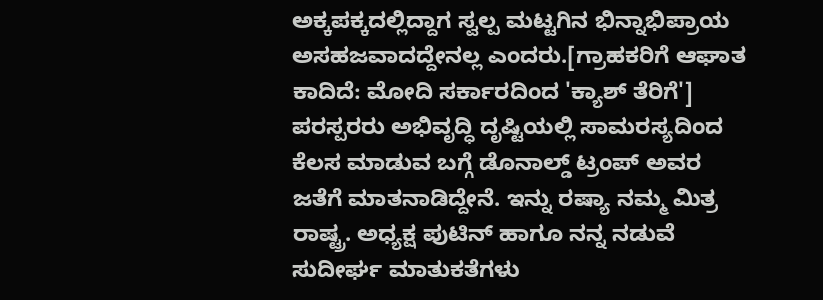ಅಕ್ಕಪಕ್ಕದಲ್ಲಿದ್ದಾಗ ಸ್ವಲ್ಪ ಮಟ್ಟಗಿನ ಭಿನ್ನಾಭಿಪ್ರಾಯ ಅಸಹಜವಾದದ್ದೇನಲ್ಲ ಎಂದರು.[ಗ್ರಾಹಕರಿಗೆ ಆಘಾತ ಕಾದಿದೆ: ಮೋದಿ ಸರ್ಕಾರದಿಂದ 'ಕ್ಯಾಶ್ ತೆರಿಗೆ']
ಪರಸ್ಪರರು ಅಭಿವೃದ್ಧಿ ದೃಷ್ಟಿಯಲ್ಲಿ ಸಾಮರಸ್ಯದಿಂದ ಕೆಲಸ ಮಾಡುವ ಬಗ್ಗೆ ಡೊನಾಲ್ಡ್ ಟ್ರಂಪ್ ಅವರ ಜತೆಗೆ ಮಾತನಾಡಿದ್ದೇನೆ. ಇನ್ನು ರಷ್ಯಾ ನಮ್ಮ ಮಿತ್ರ ರಾಷ್ಟ್ರ. ಅಧ್ಯಕ್ಷ ಪುಟಿನ್ ಹಾಗೂ ನನ್ನ ನಡುವೆ ಸುದೀರ್ಘ ಮಾತುಕತೆಗಳು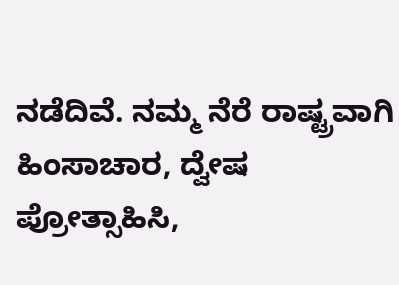ನಡೆದಿವೆ. ನಮ್ಮ ನೆರೆ ರಾಷ್ಟ್ರವಾಗಿ ಹಿಂಸಾಚಾರ, ದ್ವೇಷ ಪ್ರೋತ್ಸಾಹಿಸಿ,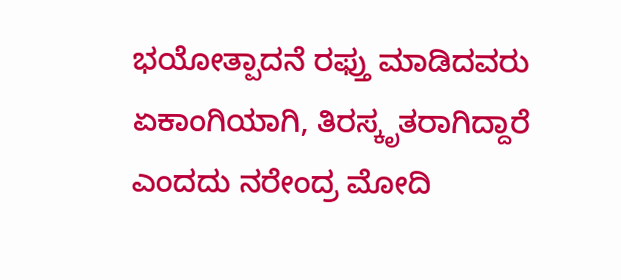ಭಯೋತ್ಪಾದನೆ ರಫ್ತು ಮಾಡಿದವರು ಏಕಾಂಗಿಯಾಗಿ, ತಿರಸ್ಕೃತರಾಗಿದ್ದಾರೆ ಎಂದದು ನರೇಂದ್ರ ಮೋದಿ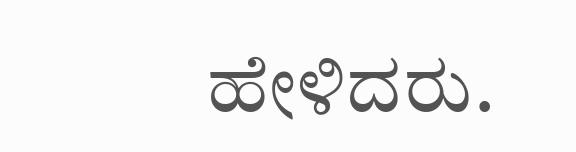ಹೇಳಿದರು.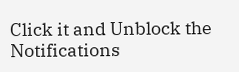Click it and Unblock the Notifications